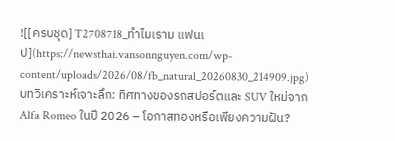![[ครบชุด] T2708718_ทำไมเราม แฟนเ ป](https://newsthai.vansonnguyen.com/wp-content/uploads/2026/08/fb_natural_20260830_214909.jpg)
บทวิเคราะห์เจาะลึก: ทิศทางของรถสปอร์ตและ SUV ใหม่จาก Alfa Romeo ในปี 2026 – โอกาสทองหรือเพียงความฝัน?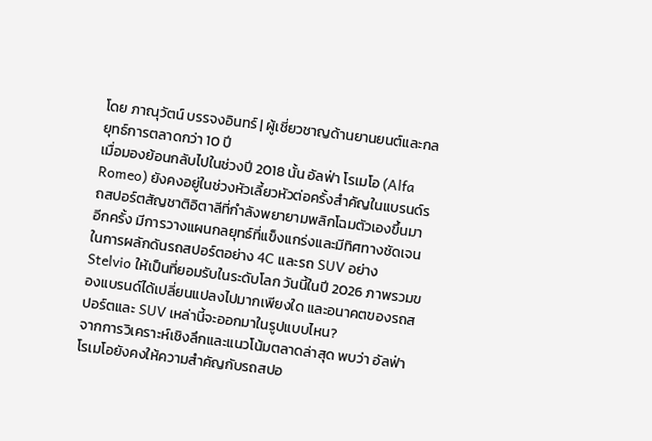โดย ภาณุวัตน์ บรรจงอินทร์ | ผู้เชี่ยวชาญด้านยานยนต์และกลยุทธ์การตลาดกว่า 10 ปี
เมื่อมองย้อนกลับไปในช่วงปี 2018 นั้น อัลฟ่า โรเมโอ (Alfa Romeo) ยังคงอยู่ในช่วงหัวเลี้ยวหัวต่อครั้งสำคัญในแบรนด์รถสปอร์ตสัญชาติอิตาลีที่กำลังพยายามพลิกโฉมตัวเองขึ้นมาอีกครั้ง มีการวางแผนกลยุทธ์ที่แข็งแกร่งและมีทิศทางชัดเจนในการผลักดันรถสปอร์ตอย่าง 4C และรถ SUV อย่าง Stelvio ให้เป็นที่ยอมรับในระดับโลก วันนี้ในปี 2026 ภาพรวมของแบรนด์ได้เปลี่ยนแปลงไปมากเพียงใด และอนาคตของรถสปอร์ตและ SUV เหล่านี้จะออกมาในรูปแบบไหน?
จากการวิเคราะห์เชิงลึกและแนวโน้มตลาดล่าสุด พบว่า อัลฟ่า โรเมโอยังคงให้ความสำคัญกับรถสปอ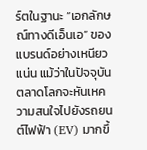ร์ตในฐานะ “เอกลักษณ์ทางดีเอ็นเอ” ของแบรนด์อย่างเหนียวแน่น แม้ว่าในปัจจุบันตลาดโลกจะหันเหความสนใจไปยังรถยนต์ไฟฟ้า (EV) มากขึ้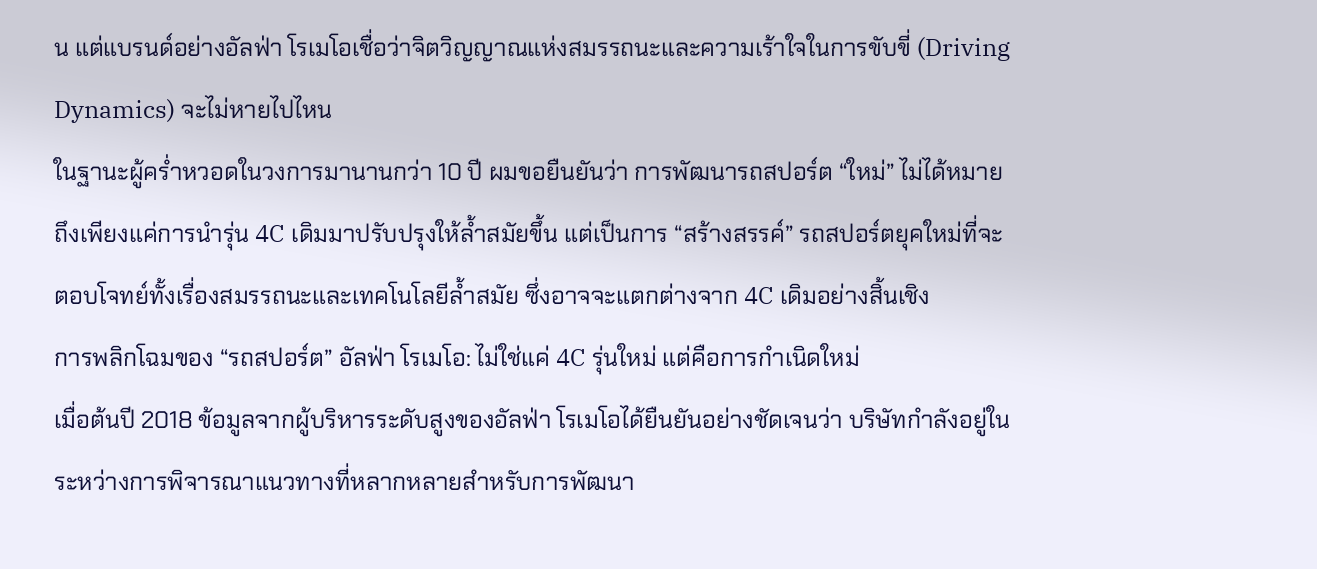น แต่แบรนด์อย่างอัลฟ่า โรเมโอเชื่อว่าจิตวิญญาณแห่งสมรรถนะและความเร้าใจในการขับขี่ (Driving Dynamics) จะไม่หายไปไหน
ในฐานะผู้คร่ำหวอดในวงการมานานกว่า 10 ปี ผมขอยืนยันว่า การพัฒนารถสปอร์ต “ใหม่” ไม่ได้หมายถึงเพียงแค่การนำรุ่น 4C เดิมมาปรับปรุงให้ล้ำสมัยขึ้น แต่เป็นการ “สร้างสรรค์” รถสปอร์ตยุคใหม่ที่จะตอบโจทย์ทั้งเรื่องสมรรถนะและเทคโนโลยีล้ำสมัย ซึ่งอาจจะแตกต่างจาก 4C เดิมอย่างสิ้นเชิง
การพลิกโฉมของ “รถสปอร์ต” อัลฟ่า โรเมโอ: ไม่ใช่แค่ 4C รุ่นใหม่ แต่คือการกำเนิดใหม่
เมื่อต้นปี 2018 ข้อมูลจากผู้บริหารระดับสูงของอัลฟ่า โรเมโอได้ยืนยันอย่างชัดเจนว่า บริษัทกำลังอยู่ในระหว่างการพิจารณาแนวทางที่หลากหลายสำหรับการพัฒนา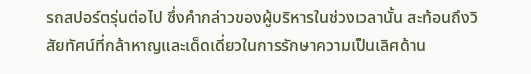รถสปอร์ตรุ่นต่อไป ซึ่งคำกล่าวของผู้บริหารในช่วงเวลานั้น สะท้อนถึงวิสัยทัศน์ที่กล้าหาญและเด็ดเดี่ยวในการรักษาความเป็นเลิศด้าน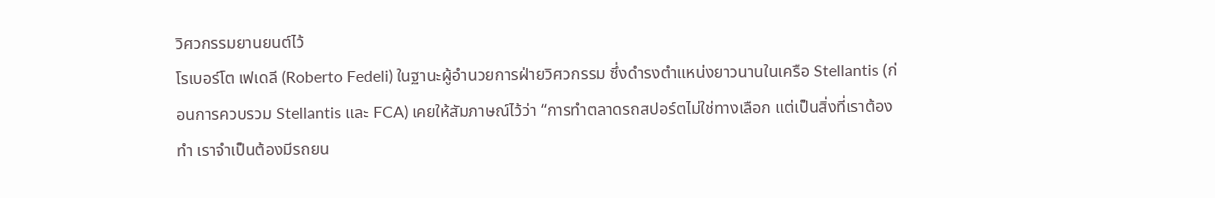วิศวกรรมยานยนต์ไว้
โรเบอร์โต เฟเดลี (Roberto Fedeli) ในฐานะผู้อำนวยการฝ่ายวิศวกรรม ซึ่งดำรงตำแหน่งยาวนานในเครือ Stellantis (ก่อนการควบรวม Stellantis และ FCA) เคยให้สัมภาษณ์ไว้ว่า “การทำตลาดรถสปอร์ตไม่ใช่ทางเลือก แต่เป็นสิ่งที่เราต้องทำ เราจำเป็นต้องมีรถยน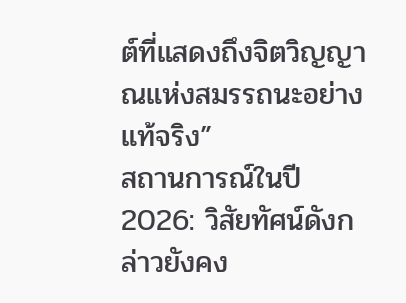ต์ที่แสดงถึงจิตวิญญาณแห่งสมรรถนะอย่างแท้จริง”
สถานการณ์ในปี 2026: วิสัยทัศน์ดังกล่าวยังคง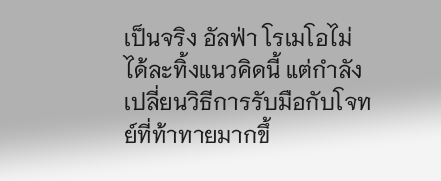เป็นจริง อัลฟ่า โรเมโอไม่ได้ละทิ้งแนวคิดนี้ แต่กำลังเปลี่ยนวิธีการรับมือกับโจทย์ที่ท้าทายมากขึ้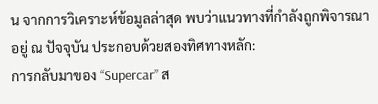น จากการวิเคราะห์ข้อมูลล่าสุด พบว่าแนวทางที่กำลังถูกพิจารณาอยู่ ณ ปัจจุบัน ประกอบด้วยสองทิศทางหลัก:
การกลับมาของ “Supercar” ส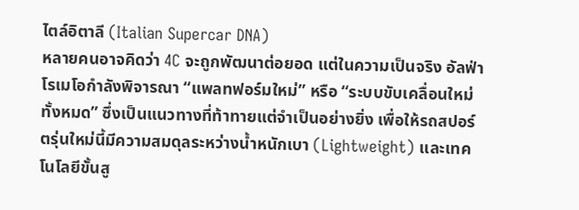ไตล์อิตาลี (Italian Supercar DNA)
หลายคนอาจคิดว่า 4C จะถูกพัฒนาต่อยอด แต่ในความเป็นจริง อัลฟ่า โรเมโอกำลังพิจารณา “แพลทฟอร์มใหม่” หรือ “ระบบขับเคลื่อนใหม่ทั้งหมด” ซึ่งเป็นแนวทางที่ท้าทายแต่จำเป็นอย่างยิ่ง เพื่อให้รถสปอร์ตรุ่นใหม่นี้มีความสมดุลระหว่างน้ำหนักเบา (Lightweight) และเทคโนโลยีขั้นสู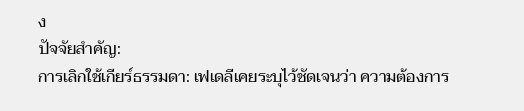ง
ปัจจัยสำคัญ:
การเลิกใช้เกียร์ธรรมดา: เฟเดลีเคยระบุไว้ชัดเจนว่า ความต้องการ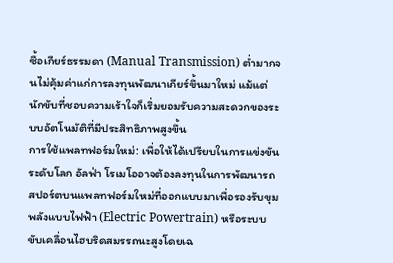ซื้อเกียร์ธรรมดา (Manual Transmission) ต่ำมากจนไม่คุ้มค่าแก่การลงทุนพัฒนาเกียร์ขึ้นมาใหม่ แม้แต่นักขับที่ชอบความเร้าใจก็เริ่มยอมรับความสะดวกของระบบอัตโนมัติที่มีประสิทธิภาพสูงขึ้น
การใช้แพลทฟอร์มใหม่: เพื่อให้ได้เปรียบในการแข่งขันระดับโลก อัลฟ่า โรเมโออาจต้องลงทุนในการพัฒนารถสปอร์ตบนแพลทฟอร์มใหม่ที่ออกแบบมาเพื่อรองรับขุมพลังแบบไฟฟ้า (Electric Powertrain) หรือระบบขับเคลื่อนไฮบริดสมรรถนะสูงโดยเฉ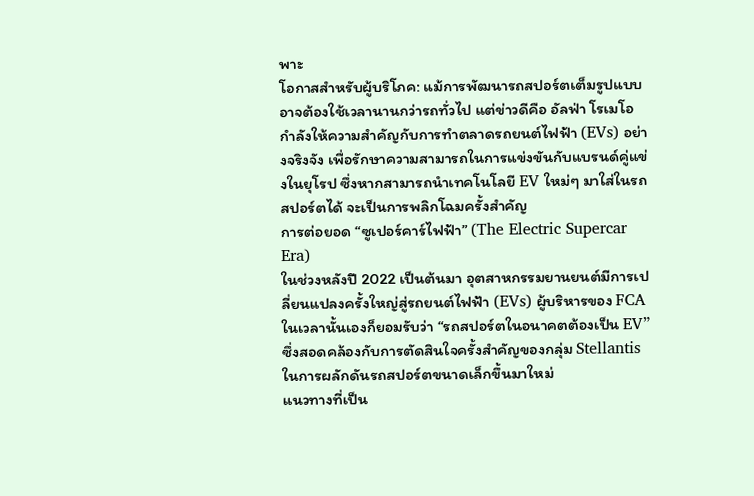พาะ
โอกาสสำหรับผู้บริโภค: แม้การพัฒนารถสปอร์ตเต็มรูปแบบอาจต้องใช้เวลานานกว่ารถทั่วไป แต่ข่าวดีคือ อัลฟ่า โรเมโอ กำลังให้ความสำคัญกับการทำตลาดรถยนต์ไฟฟ้า (EVs) อย่างจริงจัง เพื่อรักษาความสามารถในการแข่งขันกับแบรนด์คู่แข่งในยุโรป ซึ่งหากสามารถนำเทคโนโลยี EV ใหม่ๆ มาใส่ในรถสปอร์ตได้ จะเป็นการพลิกโฉมครั้งสำคัญ
การต่อยอด “ซูเปอร์คาร์ไฟฟ้า” (The Electric Supercar Era)
ในช่วงหลังปี 2022 เป็นต้นมา อุตสาหกรรมยานยนต์มีการเปลี่ยนแปลงครั้งใหญ่สู่รถยนต์ไฟฟ้า (EVs) ผู้บริหารของ FCA ในเวลานั้นเองก็ยอมรับว่า “รถสปอร์ตในอนาคตต้องเป็น EV” ซึ่งสอดคล้องกับการตัดสินใจครั้งสำคัญของกลุ่ม Stellantis ในการผลักดันรถสปอร์ตขนาดเล็กขึ้นมาใหม่
แนวทางที่เป็น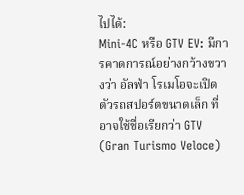ไปได้:
Mini-4C หรือ GTV EV: มีการคาดการณ์อย่างกว้างขวางว่า อัลฟ่า โรเมโอจะเปิดตัวรถสปอร์ตขนาดเล็ก ที่อาจใช้ชื่อเรียกว่า GTV (Gran Turismo Veloce)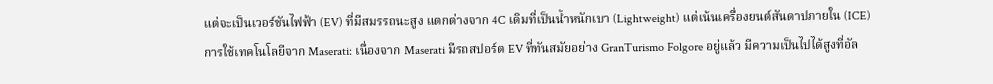แต่จะเป็นเวอร์ชันไฟฟ้า (EV) ที่มีสมรรถนะสูง แตกต่างจาก 4C เดิมที่เป็นน้ำหนักเบา (Lightweight) แต่เน้นเครื่องยนต์สันดาปภายใน (ICE)
การใช้เทคโนโลยีจาก Maserati: เนื่องจาก Maserati มีรถสปอร์ต EV ที่ทันสมัยอย่าง GranTurismo Folgore อยู่แล้ว มีความเป็นไปได้สูงที่อัล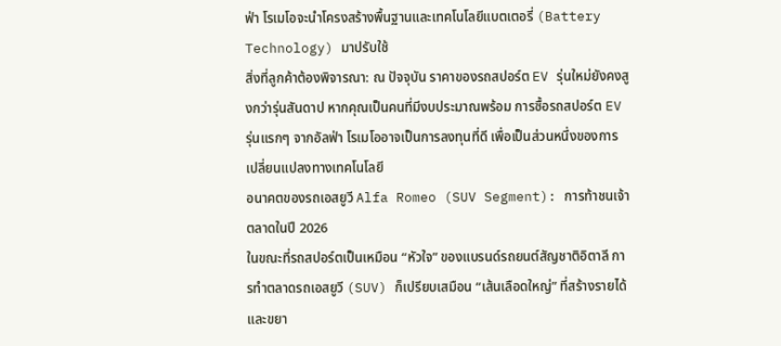ฟ่า โรเมโอจะนำโครงสร้างพื้นฐานและเทคโนโลยีแบตเตอรี่ (Battery Technology) มาปรับใช้
สิ่งที่ลูกค้าต้องพิจารณา: ณ ปัจจุบัน ราคาของรถสปอร์ต EV รุ่นใหม่ยังคงสูงกว่ารุ่นสันดาป หากคุณเป็นคนที่มีงบประมาณพร้อม การซื้อรถสปอร์ต EV รุ่นแรกๆ จากอัลฟ่า โรเมโออาจเป็นการลงทุนที่ดี เพื่อเป็นส่วนหนึ่งของการเปลี่ยนแปลงทางเทคโนโลยี
อนาคตของรถเอสยูวี Alfa Romeo (SUV Segment): การท้าชนเจ้าตลาดในปี 2026
ในขณะที่รถสปอร์ตเป็นเหมือน “หัวใจ” ของแบรนด์รถยนต์สัญชาติอิตาลี การทำตลาดรถเอสยูวี (SUV) ก็เปรียบเสมือน “เส้นเลือดใหญ่” ที่สร้างรายได้และขยา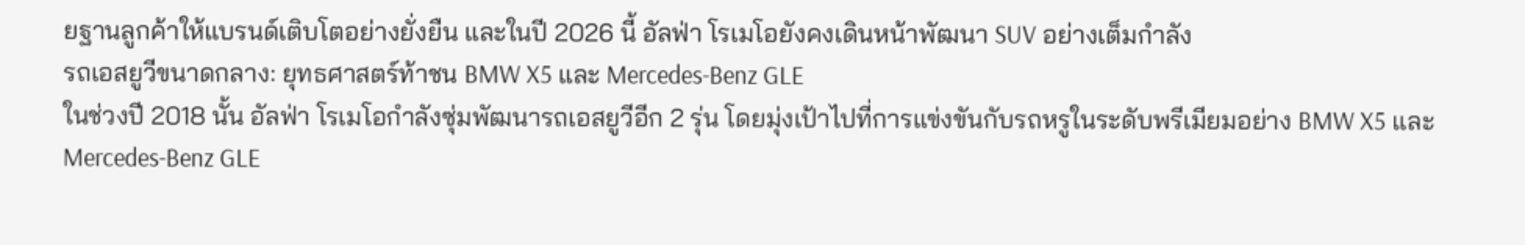ยฐานลูกค้าให้แบรนด์เติบโตอย่างยั่งยืน และในปี 2026 นี้ อัลฟ่า โรเมโอยังคงเดินหน้าพัฒนา SUV อย่างเต็มกำลัง
รถเอสยูวีขนาดกลาง: ยุทธศาสตร์ท้าชน BMW X5 และ Mercedes-Benz GLE
ในช่วงปี 2018 นั้น อัลฟ่า โรเมโอกำลังซุ่มพัฒนารถเอสยูวีอีก 2 รุ่น โดยมุ่งเป้าไปที่การแข่งขันกับรถหรูในระดับพรีเมียมอย่าง BMW X5 และ Mercedes-Benz GLE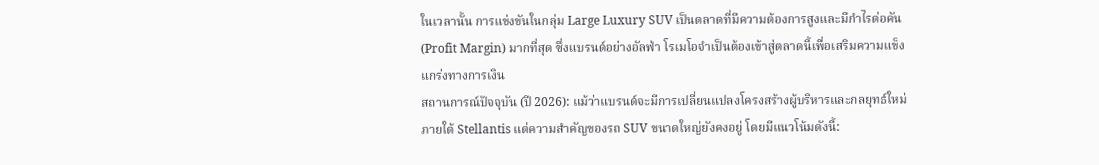ในเวลานั้น การแข่งขันในกลุ่ม Large Luxury SUV เป็นตลาดที่มีความต้องการสูงและมีกำไรต่อคัน (Profit Margin) มากที่สุด ซึ่งแบรนด์อย่างอัลฟ่า โรเมโอจำเป็นต้องเข้าสู่ตลาดนี้เพื่อเสริมความแข็งแกร่งทางการเงิน
สถานการณ์ปัจจุบัน (ปี 2026): แม้ว่าแบรนด์จะมีการเปลี่ยนแปลงโครงสร้างผู้บริหารและกลยุทธ์ใหม่ภายใต้ Stellantis แต่ความสำคัญของรถ SUV ขนาดใหญ่ยังคงอยู่ โดยมีแนวโน้มดังนี้: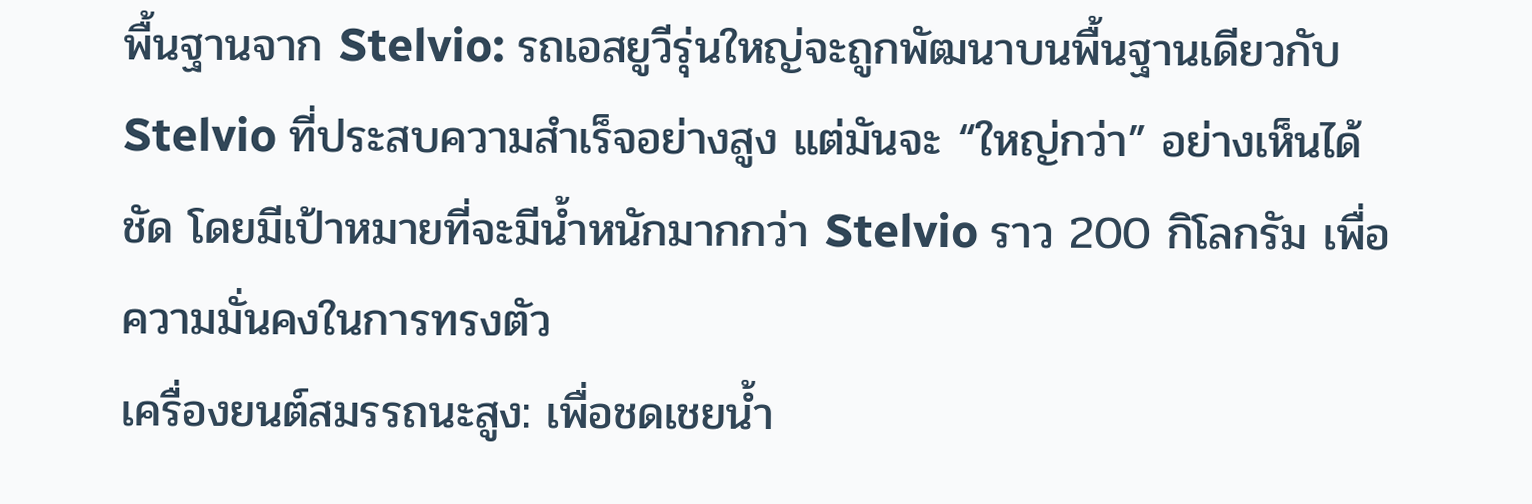พื้นฐานจาก Stelvio: รถเอสยูวีรุ่นใหญ่จะถูกพัฒนาบนพื้นฐานเดียวกับ Stelvio ที่ประสบความสำเร็จอย่างสูง แต่มันจะ “ใหญ่กว่า” อย่างเห็นได้ชัด โดยมีเป้าหมายที่จะมีน้ำหนักมากกว่า Stelvio ราว 200 กิโลกรัม เพื่อความมั่นคงในการทรงตัว
เครื่องยนต์สมรรถนะสูง: เพื่อชดเชยน้ำ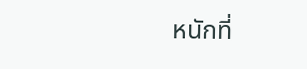หนักที่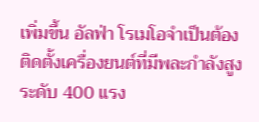เพิ่มขึ้น อัลฟ่า โรเมโอจำเป็นต้องติดตั้งเครื่องยนต์ที่มีพละกำลังสูงระดับ 400 แรง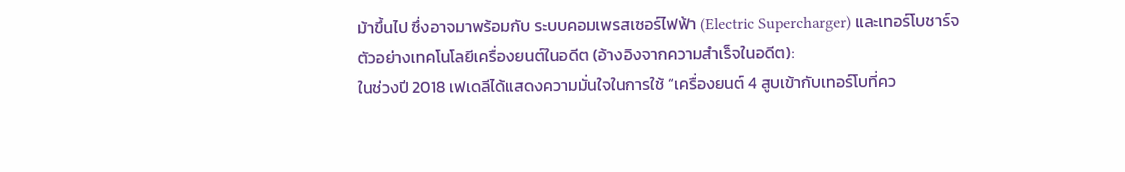ม้าขึ้นไป ซึ่งอาจมาพร้อมกับ ระบบคอมเพรสเซอร์ไฟฟ้า (Electric Supercharger) และเทอร์โบชาร์จ
ตัวอย่างเทคโนโลยีเครื่องยนต์ในอดีต (อ้างอิงจากความสำเร็จในอดีต):
ในช่วงปี 2018 เฟเดลีได้แสดงความมั่นใจในการใช้ “เครื่องยนต์ 4 สูบเข้ากับเทอร์โบที่คว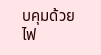บคุมด้วยไฟ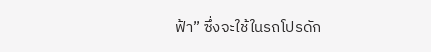ฟ้า” ซึ่งจะใช้ในรถโปรดัก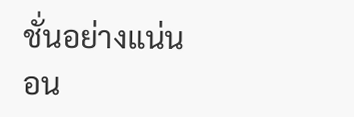ชั่นอย่างแน่นอน